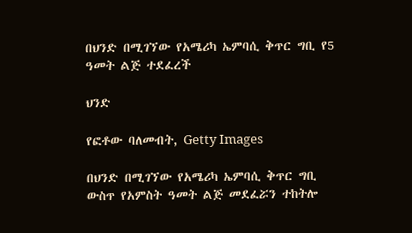በህንድ በሚገኘው የአሜሪካ ኤምባሲ ቅጥር ግቢ የ5 ዓመት ልጅ ተደፈረች

ህንድ

የፎቶው ባለመብት, Getty Images

በህንድ በሚገኘው የአሜሪካ ኤምባሲ ቅጥር ግቢ ውስጥ የአምስት ዓመት ልጅ መደፈሯን ተከትሎ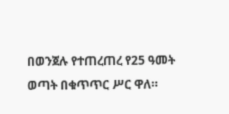በወንጀሉ የተጠረጠረ የ25 ዓመት ወጣት በቁጥጥር ሥር ዋለ።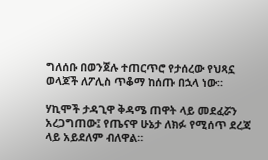ግለሰቡ በወንጀሉ ተጠርጥሮ የታሰረው የህጻኗ ወላጆች ለፖሊስ ጥቆማ ከሰጡ በኋላ ነው።

ሃኪሞች ታዳጊዋ ቅዳሜ ጠዋት ላይ መደፈሯን አረጋግጠው፤ የጤናዋ ሁኔታ ለክፉ የሚሰጥ ደረጃ ላይ አይደለም ብለዋል።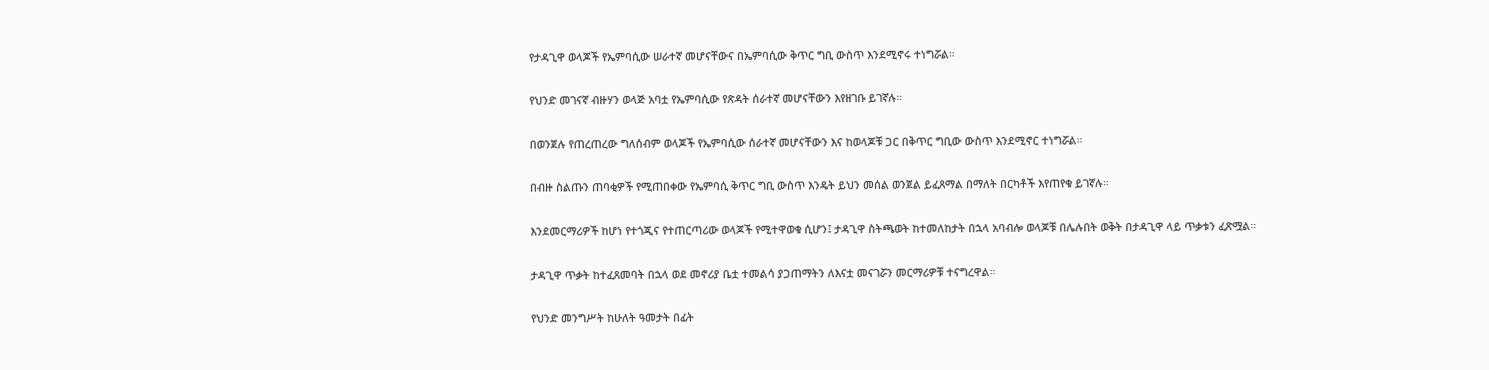የታዳጊዋ ወላጆች የኤምባሲው ሠራተኛ መሆናቸውና በኤምባሲው ቅጥር ግቢ ውስጥ እንደሚኖሩ ተነግሯል።

የህንድ መገናኛ ብዙሃን ወላጅ አባቷ የኤምባሲው የጽዳት ሰራተኛ መሆናቸውን እየዘገቡ ይገኛሉ።

በወንጀሉ የጠረጠረው ግለሰብም ወላጆች የኤምባሲው ሰራተኛ መሆናቸውን እና ከወላጆቹ ጋር በቅጥር ግቢው ውስጥ እንደሚኖር ተነግሯል።

በብዙ ስልጡን ጠባቂዎች የሚጠበቀው የኤምባሲ ቅጥር ግቢ ውስጥ እንዴት ይህን መሰል ወንጀል ይፈጸማል በማለት በርካቶች እየጠየቁ ይገኛሉ።

እንደመርማሪዎች ከሆነ የተጎጂና የተጠርጣሪው ወላጆች የሚተዋወቁ ሲሆን፤ ታዳጊዋ ስትጫወት ከተመለከታት በኋላ አባብሎ ወላጆቹ በሌሉበት ወቅት በታዳጊዋ ላይ ጥቃቱን ፈጽሟል።

ታዳጊዋ ጥቃት ከተፈጸመባት በኋላ ወደ መኖሪያ ቤቷ ተመልሳ ያጋጠማትን ለእናቷ መናገሯን መርማሪዎቹ ተናግረዋል።

የህንድ መንግሥት ከሁለት ዓመታት በፊት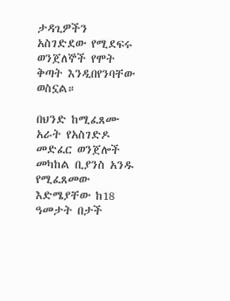ታዳጊዎችን አስገድደው የሚደፍሩ ወንጀለኞች የሞት ቅጣት እንዲበየንባቸው ወስኗል።

በህንድ ከሚፈጸሙ አራት የአስገድዶ መድፈር ወንጀሎች መካከል ቢያንስ አንዱ የሚፈጸመው እድሜያቸው ከ18 ዓመታት በታች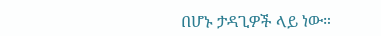በሆኑ ታዳጊዎች ላይ ነው።